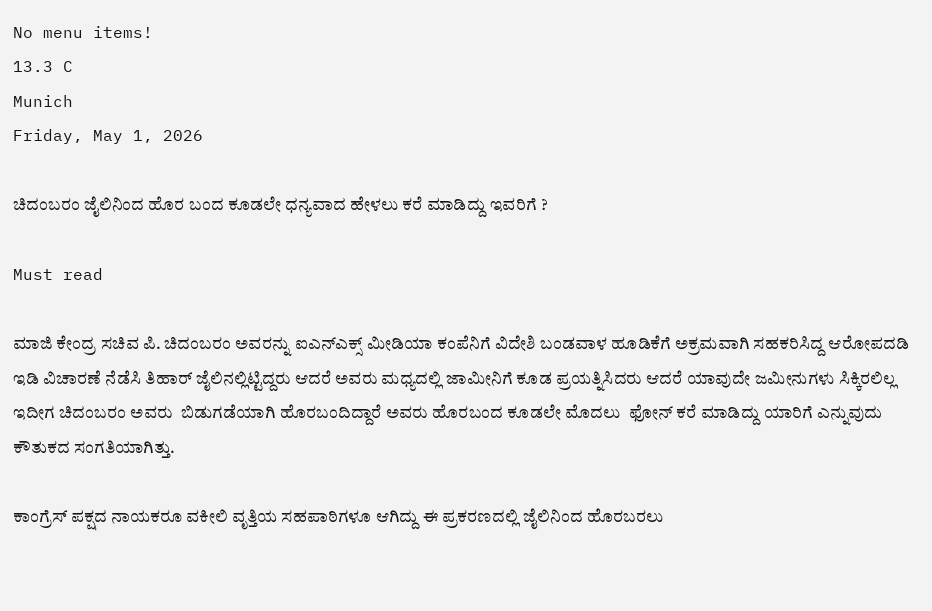No menu items!
13.3 C
Munich
Friday, May 1, 2026

ಚಿದಂಬರಂ ಜೈಲಿನಿಂದ ಹೊರ ಬಂದ ಕೂಡಲೇ ಧನ್ಯವಾದ ಹೇಳಲು ಕರೆ ಮಾಡಿದ್ದು ಇವರಿಗೆ ?

Must read

ಮಾಜಿ ಕೇಂದ್ರ ಸಚಿವ ಪಿ. ಚಿದಂಬರಂ ಅವರನ್ನು ಐಎನ್‌ಎಕ್ಸ್ ಮೀಡಿಯಾ ಕಂಪೆನಿಗೆ ವಿದೇಶಿ ಬಂಡವಾಳ ಹೂಡಿಕೆಗೆ ಅಕ್ರಮವಾಗಿ ಸಹಕರಿಸಿದ್ದ ಆರೋಪದಡಿ ಇಡಿ ವಿಚಾರಣೆ ನೆಡೆಸಿ ತಿಹಾರ್ ಜೈಲಿನಲ್ಲಿಟ್ಟಿದ್ದರು ಆದರೆ ಅವರು ಮಧ್ಯದಲ್ಲಿ ಜಾಮೀನಿಗೆ ಕೂಡ ಪ್ರಯತ್ನಿಸಿದರು ಆದರೆ ಯಾವುದೇ ಜಮೀನುಗಳು ಸಿಕ್ಕಿರಲಿಲ್ಲ ಇದೀಗ ಚಿದಂಬರಂ ಅವರು  ಬಿಡುಗಡೆಯಾಗಿ ಹೊರಬಂದಿದ್ದಾರೆ ಅವರು ಹೊರಬಂದ ಕೂಡಲೇ ಮೊದಲು  ಫೋನ್ ಕರೆ ಮಾಡಿದ್ದು ಯಾರಿಗೆ ಎನ್ನುವುದು ಕೌತುಕದ ಸಂಗತಿಯಾಗಿತ್ತು.

ಕಾಂಗ್ರೆಸ್ ಪಕ್ಷದ ನಾಯಕರೂ ವಕೀಲಿ ವೃತ್ತಿಯ ಸಹಪಾಠಿಗಳೂ ಆಗಿದ್ದು ಈ ಪ್ರಕರಣದಲ್ಲಿ ಜೈಲಿನಿಂದ ಹೊರಬರಲು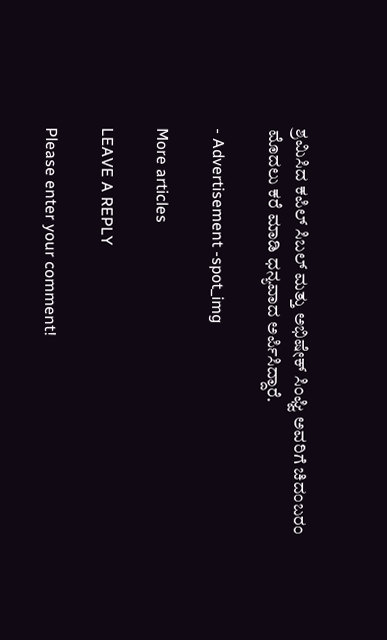ಶ್ರಮಿಸಿದ ಕಪಿಲ್ ಸಿಬಲ್ ಮತ್ತು ಅಭಿಷೇಕ್ ಸಿಂಘ್ವಿ ಅವರಿಗೆ ಚಿದಂಬರಂ ಮೊದಲು ಕರೆ ಮಾಡಿ ಧನ್ಯವಾದ ಅರ್ಪಿಸಿದ್ದಾರೆ.

- Advertisement -spot_img

More articles

LEAVE A REPLY

Please enter your comment!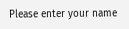Please enter your name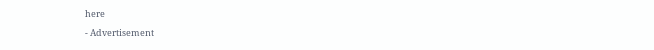here

- Advertisement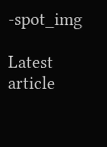-spot_img

Latest article